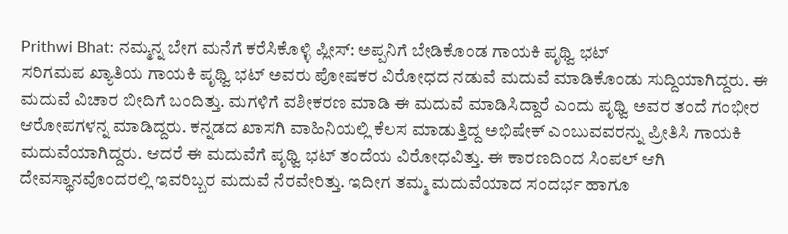Prithwi Bhat: ನಮ್ಮನ್ನ ಬೇಗ ಮನೆಗೆ ಕರೆಸಿಕೊಳ್ಳಿ ಪ್ಲೀಸ್: ಅಪ್ಪನಿಗೆ ಬೇಡಿಕೊಂಡ ಗಾಯಕಿ ಪೃಥ್ವಿ ಭಟ್
ಸರಿಗಮಪ ಖ್ಯಾತಿಯ ಗಾಯಕಿ ಪೃಥ್ವಿ ಭಟ್ ಅವರು ಪೋಷಕರ ವಿರೋಧದ ನಡುವೆ ಮದುವೆ ಮಾಡಿಕೊಂಡು ಸುದ್ದಿಯಾಗಿದ್ದರು. ಈ ಮದುವೆ ವಿಚಾರ ಬೀದಿಗೆ ಬಂದಿತ್ತು. ಮಗಳಿಗೆ ವಶೀಕರಣ ಮಾಡಿ ಈ ಮದುವೆ ಮಾಡಿಸಿದ್ದಾರೆ ಎಂದು ಪೃಥ್ವಿ ಅವರ ತಂದೆ ಗಂಭೀರ ಆರೋಪಗಳನ್ನ ಮಾಡಿದ್ದರು. ಕನ್ನಡದ ಖಾಸಗಿ ವಾಹಿನಿಯಲ್ಲಿ ಕೆಲಸ ಮಾಡುತ್ತಿದ್ದ ಅಭಿಷೇಕ್ ಎಂಬುವವರನ್ನು ಪ್ರೀತಿಸಿ ಗಾಯಕಿ ಮದುವೆಯಾಗಿದ್ದರು. ಆದರೆ ಈ ಮದುವೆಗೆ ಪೃಥ್ವಿ ಭಟ್ ತಂದೆಯ ವಿರೋಧವಿತ್ತು. ಈ ಕಾರಣದಿಂದ ಸಿಂಪಲ್ ಆಗಿ ದೇವಸ್ಥಾನವೊಂದರಲ್ಲಿ ಇವರಿಬ್ಬರ ಮದುವೆ ನೆರವೇರಿತ್ತು. ಇದೀಗ ತಮ್ಮ ಮದುವೆಯಾದ ಸಂದರ್ಭ ಹಾಗೂ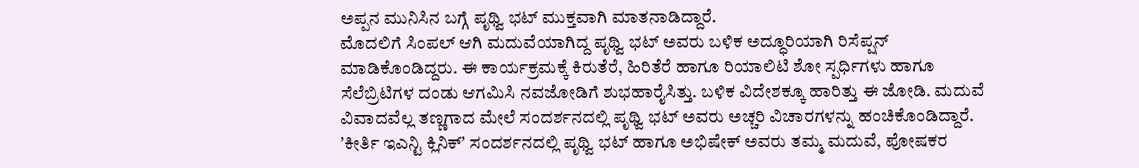ಅಪ್ಪನ ಮುನಿಸಿನ ಬಗ್ಗೆ ಪೃಥ್ವಿ ಭಟ್ ಮುಕ್ತವಾಗಿ ಮಾತನಾಡಿದ್ದಾರೆ.
ಮೊದಲಿಗೆ ಸಿಂಪಲ್ ಆಗಿ ಮದುವೆಯಾಗಿದ್ದ ಪೃಥ್ವಿ ಭಟ್ ಅವರು ಬಳಿಕ ಅದ್ಧೂರಿಯಾಗಿ ರಿಸೆಪ್ಷನ್ ಮಾಡಿಕೊಂಡಿದ್ದರು. ಈ ಕಾರ್ಯಕ್ರಮಕ್ಕೆ ಕಿರುತೆರೆ, ಹಿರಿತೆರೆ ಹಾಗೂ ರಿಯಾಲಿಟಿ ಶೋ ಸ್ಪರ್ಧಿಗಳು ಹಾಗೂ ಸೆಲೆಬ್ರಿಟಿಗಳ ದಂಡು ಆಗಮಿಸಿ ನವಜೋಡಿಗೆ ಶುಭಹಾರೈಸಿತ್ತು. ಬಳಿಕ ವಿದೇಶಕ್ಕೂ ಹಾರಿತ್ತು ಈ ಜೋಡಿ. ಮದುವೆ ವಿವಾದವೆಲ್ಲ ತಣ್ಣಗಾದ ಮೇಲೆ ಸಂದರ್ಶನದಲ್ಲಿ ಪೃಥ್ವಿ ಭಟ್ ಅವರು ಅಚ್ಚರಿ ವಿಚಾರಗಳನ್ನು ಹಂಚಿಕೊಂಡಿದ್ದಾರೆ. ʼಕೀರ್ತಿ ಇಎನ್ಟಿ ಕ್ಲಿನಿಕ್ʼ ಸಂದರ್ಶನದಲ್ಲಿ ಪೃಥ್ವಿ ಭಟ್ ಹಾಗೂ ಅಭಿಷೇಕ್ ಅವರು ತಮ್ಮ ಮದುವೆ, ಪೋಷಕರ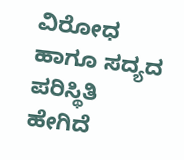ವಿರೋಧ ಹಾಗೂ ಸದ್ಯದ ಪರಿಸ್ಥಿತಿ ಹೇಗಿದೆ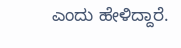ಎಂದು ಹೇಳಿದ್ದಾರೆ.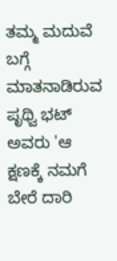ತಮ್ಮ ಮದುವೆ ಬಗ್ಗೆ ಮಾತನಾಡಿರುವ ಪೃಥ್ವಿ ಭಟ್ ಅವರು 'ಆ ಕ್ಷಣಕ್ಕೆ ನಮಗೆ ಬೇರೆ ದಾರಿ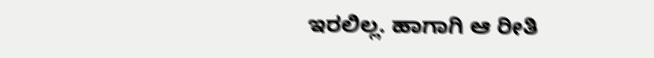ಇರಲಿಲ್ಲ. ಹಾಗಾಗಿ ಆ ರೀತಿ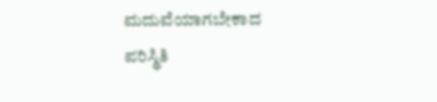ಮದುವೆಯಾಗಬೇಕಾದ ಪರಿಸ್ಥಿತಿ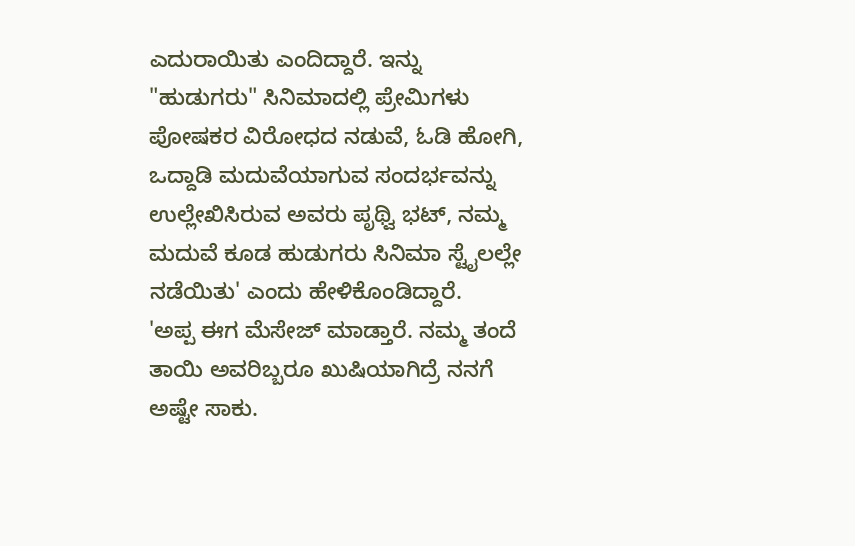ಎದುರಾಯಿತು ಎಂದಿದ್ದಾರೆ. ಇನ್ನು "ಹುಡುಗರು" ಸಿನಿಮಾದಲ್ಲಿ ಪ್ರೇಮಿಗಳು ಪೋಷಕರ ವಿರೋಧದ ನಡುವೆ, ಓಡಿ ಹೋಗಿ, ಒದ್ದಾಡಿ ಮದುವೆಯಾಗುವ ಸಂದರ್ಭವನ್ನು ಉಲ್ಲೇಖಿಸಿರುವ ಅವರು ಪೃಥ್ವಿ ಭಟ್, ನಮ್ಮ ಮದುವೆ ಕೂಡ ಹುಡುಗರು ಸಿನಿಮಾ ಸ್ಟೈಲಲ್ಲೇ ನಡೆಯಿತು' ಎಂದು ಹೇಳಿಕೊಂಡಿದ್ದಾರೆ.
'ಅಪ್ಪ ಈಗ ಮೆಸೇಜ್ ಮಾಡ್ತಾರೆ. ನಮ್ಮ ತಂದೆ ತಾಯಿ ಅವರಿಬ್ಬರೂ ಖುಷಿಯಾಗಿದ್ರೆ ನನಗೆ ಅಷ್ಟೇ ಸಾಕು.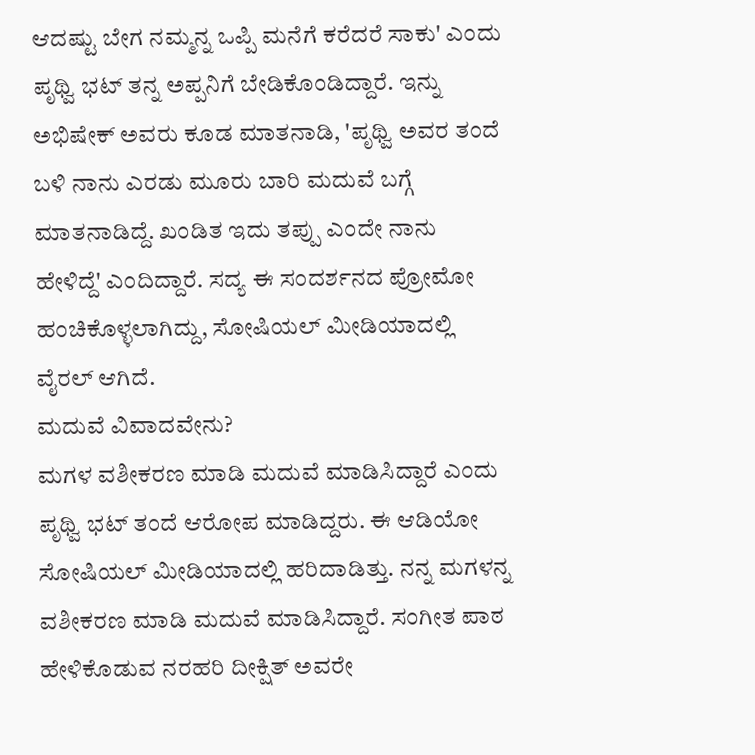ಆದಷ್ಟು ಬೇಗ ನಮ್ಮನ್ನ ಒಪ್ಪಿ ಮನೆಗೆ ಕರೆದರೆ ಸಾಕು' ಎಂದು ಪೃಥ್ವಿ ಭಟ್ ತನ್ನ ಅಪ್ಪನಿಗೆ ಬೇಡಿಕೊಂಡಿದ್ದಾರೆ. ಇನ್ನು ಅಭಿಷೇಕ್ ಅವರು ಕೂಡ ಮಾತನಾಡಿ, 'ಪೃಥ್ವಿ ಅವರ ತಂದೆ ಬಳಿ ನಾನು ಎರಡು ಮೂರು ಬಾರಿ ಮದುವೆ ಬಗ್ಗೆ ಮಾತನಾಡಿದ್ದೆ. ಖಂಡಿತ ಇದು ತಪ್ಪು ಎಂದೇ ನಾನು ಹೇಳಿದ್ದೆ' ಎಂದಿದ್ದಾರೆ. ಸದ್ಯ ಈ ಸಂದರ್ಶನದ ಪ್ರೋಮೋ ಹಂಚಿಕೊಳ್ಳಲಾಗಿದ್ದು, ಸೋಷಿಯಲ್ ಮೀಡಿಯಾದಲ್ಲಿ ವೈರಲ್ ಆಗಿದೆ.
ಮದುವೆ ವಿವಾದವೇನು?
ಮಗಳ ವಶೀಕರಣ ಮಾಡಿ ಮದುವೆ ಮಾಡಿಸಿದ್ದಾರೆ ಎಂದು ಪೃಥ್ವಿ ಭಟ್ ತಂದೆ ಆರೋಪ ಮಾಡಿದ್ದರು. ಈ ಆಡಿಯೋ ಸೋಷಿಯಲ್ ಮೀಡಿಯಾದಲ್ಲಿ ಹರಿದಾಡಿತ್ತು. ನನ್ನ ಮಗಳನ್ನ ವಶೀಕರಣ ಮಾಡಿ ಮದುವೆ ಮಾಡಿಸಿದ್ದಾರೆ. ಸಂಗೀತ ಪಾಠ ಹೇಳಿಕೊಡುವ ನರಹರಿ ದೀಕ್ಷಿತ್ ಅವರೇ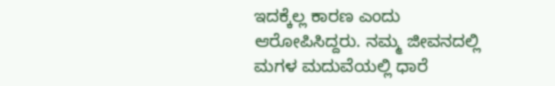ಇದಕ್ಕೆಲ್ಲ ಕಾರಣ ಎಂದು ಆರೋಪಿಸಿದ್ದರು. ನಮ್ಮ ಜೀವನದಲ್ಲಿ ಮಗಳ ಮದುವೆಯಲ್ಲಿ ಧಾರೆ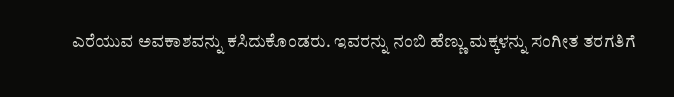ಎರೆಯುವ ಅವಕಾಶವನ್ನು ಕಸಿದುಕೊಂಡರು. ಇವರನ್ನು ನಂಬಿ ಹೆಣ್ಣು ಮಕ್ಕಳನ್ನು ಸಂಗೀತ ತರಗತಿಗೆ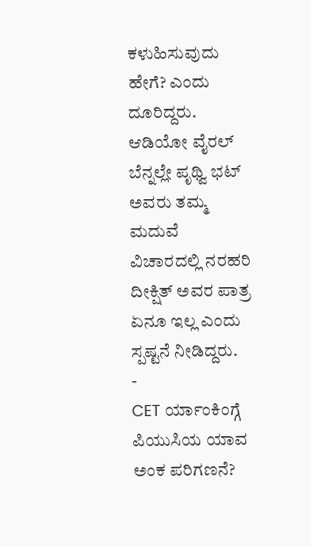ಕಳುಹಿಸುವುದು ಹೇಗೆ? ಎಂದು ದೂರಿದ್ದರು. ಆಡಿಯೋ ವೈರಲ್ ಬೆನ್ನಲ್ಲೇ ಪೃಥ್ವಿ ಭಟ್ ಅವರು ತಮ್ಮ ಮದುವೆ ವಿಚಾರದಲ್ಲಿ ನರಹರಿ ದೀಕ್ಷಿತ್ ಅವರ ಪಾತ್ರ ಏನೂ ಇಲ್ಲ ಎಂದು ಸ್ಪಷ್ಟನೆ ನೀಡಿದ್ದರು.
-
CET ರ್ಯಾಂಕಿಂಗ್ಗೆ ಪಿಯುಸಿಯ ಯಾವ ಅಂಕ ಪರಿಗಣನೆ?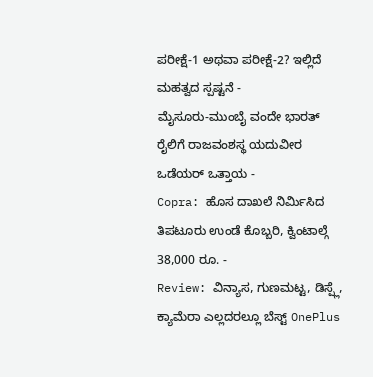ಪರೀಕ್ಷೆ-1 ಅಥವಾ ಪರೀಕ್ಷೆ-2? ಇಲ್ಲಿದೆ ಮಹತ್ವದ ಸ್ಪಷ್ಟನೆ -
ಮೈಸೂರು-ಮುಂಬೈ ವಂದೇ ಭಾರತ್ ರೈಲಿಗೆ ರಾಜವಂಶಸ್ಥ ಯದುವೀರ ಒಡೆಯರ್ ಒತ್ತಾಯ -
Copra: ಹೊಸ ದಾಖಲೆ ನಿರ್ಮಿಸಿದ ತಿಪಟೂರು ಉಂಡೆ ಕೊಬ್ಬರಿ, ಕ್ವಿಂಟಾಲ್ಗೆ 38,000 ರೂ. -
Review: ವಿನ್ಯಾಸ, ಗುಣಮಟ್ಟ, ಡಿಸ್ಪ್ಲೆ, ಕ್ಯಾಮೆರಾ ಎಲ್ಲದರಲ್ಲೂ ಬೆಸ್ಟ್ OnePlus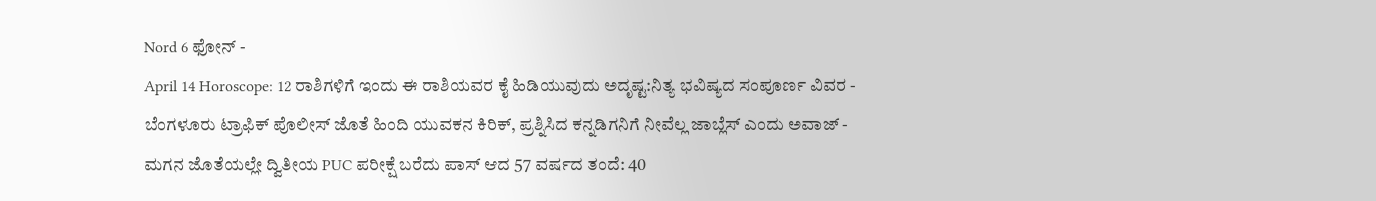Nord 6 ಫೋನ್ -
April 14 Horoscope: 12 ರಾಶಿಗಳಿಗೆ ಇಂದು ಈ ರಾಶಿಯವರ ಕೈ ಹಿಡಿಯುವುದು ಅದೃಷ್ಟ:ನಿತ್ಯ ಭವಿಷ್ಯದ ಸಂಪೂರ್ಣ ವಿವರ -
ಬೆಂಗಳೂರು ಟ್ರಾಫಿಕ್ ಪೊಲೀಸ್ ಜೊತೆ ಹಿಂದಿ ಯುವಕನ ಕಿರಿಕ್, ಪ್ರಶ್ನಿಸಿದ ಕನ್ನಡಿಗನಿಗೆ ನೀವೆಲ್ಲ ಜಾಬ್ಲೆಸ್ ಎಂದು ಅವಾಜ್ -
ಮಗನ ಜೊತೆಯಲ್ಲೇ ದ್ವಿತೀಯ PUC ಪರೀಕ್ಷೆ ಬರೆದು ಪಾಸ್ ಆದ 57 ವರ್ಷದ ತಂದೆ: 40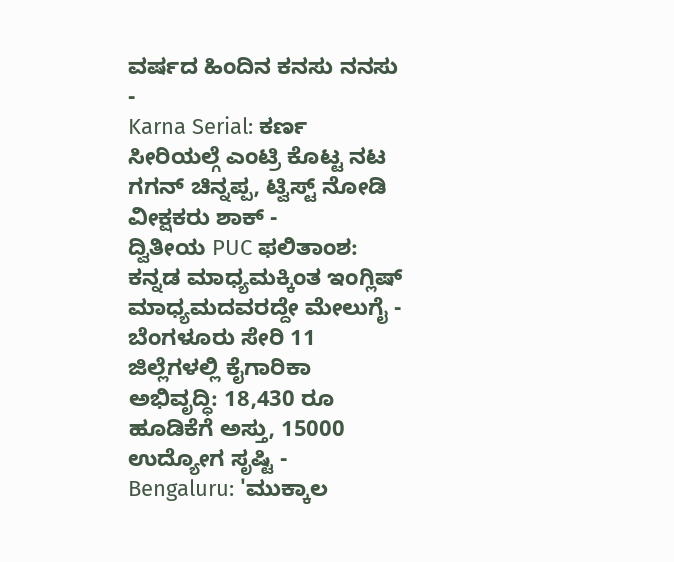ವರ್ಷದ ಹಿಂದಿನ ಕನಸು ನನಸು -
Karna Serial: ಕರ್ಣ ಸೀರಿಯಲ್ಗೆ ಎಂಟ್ರಿ ಕೊಟ್ಟ ನಟ ಗಗನ್ ಚಿನ್ನಪ್ಪ, ಟ್ವಿಸ್ಟ್ ನೋಡಿ ವೀಕ್ಷಕರು ಶಾಕ್ -
ದ್ವಿತೀಯ PUC ಫಲಿತಾಂಶ: ಕನ್ನಡ ಮಾಧ್ಯಮಕ್ಕಿಂತ ಇಂಗ್ಲಿಷ್ ಮಾಧ್ಯಮದವರದ್ದೇ ಮೇಲುಗೈ -
ಬೆಂಗಳೂರು ಸೇರಿ 11 ಜಿಲ್ಲೆಗಳಲ್ಲಿ ಕೈಗಾರಿಕಾ ಅಭಿವೃದ್ಧಿ: 18,430 ರೂ ಹೂಡಿಕೆಗೆ ಅಸ್ತು, 15000 ಉದ್ಯೋಗ ಸೃಷ್ಟಿ -
Bengaluru: 'ಮುಕ್ಕಾಲ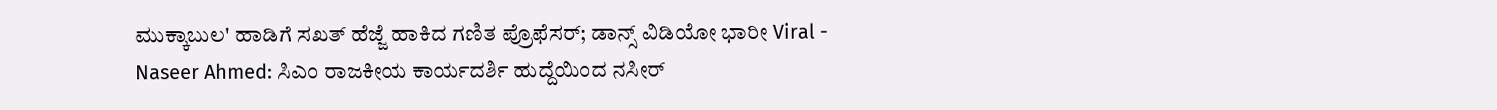ಮುಕ್ಕಾಬುಲ' ಹಾಡಿಗೆ ಸಖತ್ ಹೆಜ್ಜೆ ಹಾಕಿದ ಗಣಿತ ಪ್ರೊಫೆಸರ್; ಡಾನ್ಸ್ ವಿಡಿಯೋ ಭಾರೀ Viral -
Naseer Ahmed: ಸಿಎಂ ರಾಜಕೀಯ ಕಾರ್ಯದರ್ಶಿ ಹುದ್ದೆಯಿಂದ ನಸೀರ್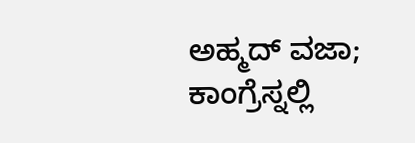ಅಹ್ಮದ್ ವಜಾ; ಕಾಂಗ್ರೆಸ್ನಲ್ಲಿ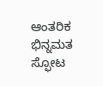ಆಂತರಿಕ ಭಿನ್ನಮತ ಸ್ಫೋಟ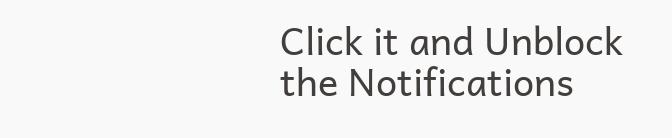Click it and Unblock the Notifications